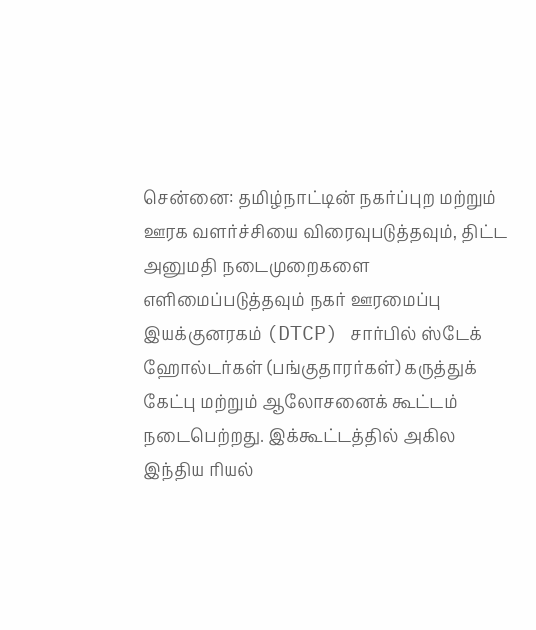சென்னை: தமிழ்நாட்டின் நகர்ப்புற மற்றும் ஊரக வளர்ச்சியை விரைவுபடுத்தவும், திட்ட அனுமதி நடைமுறைகளை எளிமைப்படுத்தவும் நகர் ஊரமைப்பு இயக்குனரகம் (DTCP) சார்பில் ஸ்டேக் ஹோல்டர்கள் (பங்குதாரர்கள்) கருத்துக் கேட்பு மற்றும் ஆலோசனைக் கூட்டம் நடைபெற்றது. இக்கூட்டத்தில் அகில இந்திய ரியல்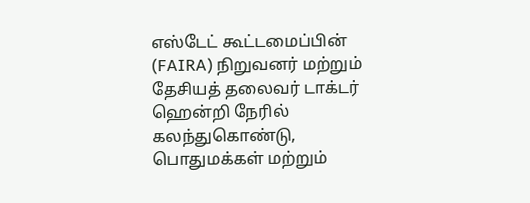எஸ்டேட் கூட்டமைப்பின் (FAIRA) நிறுவனர் மற்றும் தேசியத் தலைவர் டாக்டர் ஹென்றி நேரில் கலந்துகொண்டு, பொதுமக்கள் மற்றும்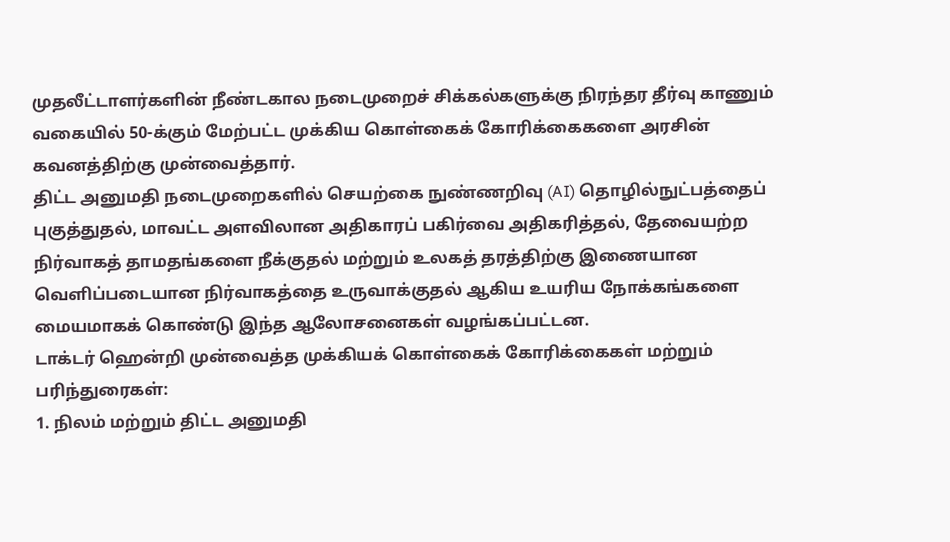முதலீட்டாளர்களின் நீண்டகால நடைமுறைச் சிக்கல்களுக்கு நிரந்தர தீர்வு காணும் வகையில் 50-க்கும் மேற்பட்ட முக்கிய கொள்கைக் கோரிக்கைகளை அரசின் கவனத்திற்கு முன்வைத்தார்.
திட்ட அனுமதி நடைமுறைகளில் செயற்கை நுண்ணறிவு (AI) தொழில்நுட்பத்தைப் புகுத்துதல், மாவட்ட அளவிலான அதிகாரப் பகிர்வை அதிகரித்தல், தேவையற்ற நிர்வாகத் தாமதங்களை நீக்குதல் மற்றும் உலகத் தரத்திற்கு இணையான வெளிப்படையான நிர்வாகத்தை உருவாக்குதல் ஆகிய உயரிய நோக்கங்களை மையமாகக் கொண்டு இந்த ஆலோசனைகள் வழங்கப்பட்டன.
டாக்டர் ஹென்றி முன்வைத்த முக்கியக் கொள்கைக் கோரிக்கைகள் மற்றும் பரிந்துரைகள்:
1. நிலம் மற்றும் திட்ட அனுமதி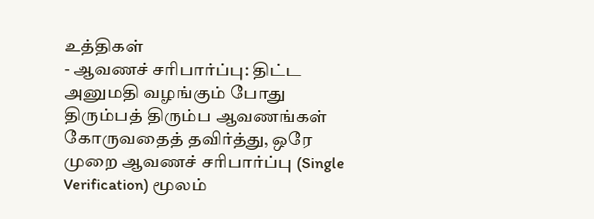உத்திகள்
- ஆவணச் சரிபார்ப்பு: திட்ட அனுமதி வழங்கும் போது திரும்பத் திரும்ப ஆவணங்கள் கோருவதைத் தவிர்த்து, ஒரே முறை ஆவணச் சரிபார்ப்பு (Single Verification) மூலம்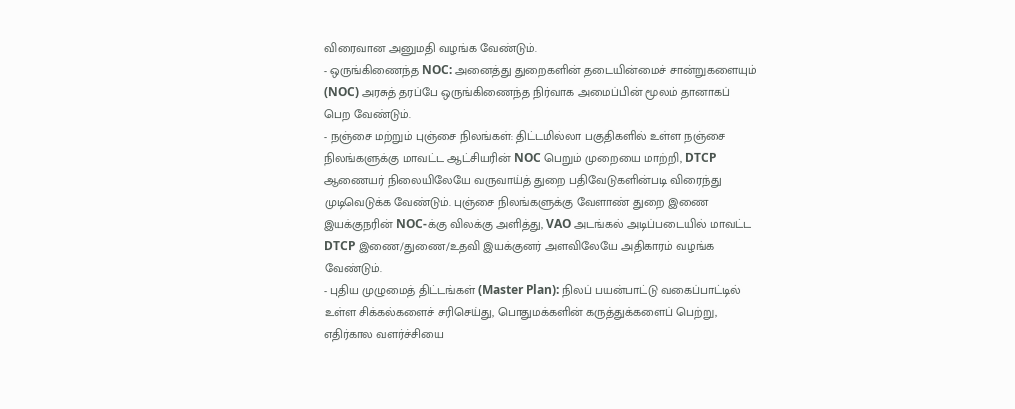விரைவான அனுமதி வழங்க வேண்டும்.
- ஒருங்கிணைந்த NOC: அனைத்து துறைகளின் தடையின்மைச் சான்றுகளையும் (NOC) அரசுத் தரப்பே ஒருங்கிணைந்த நிர்வாக அமைப்பின் மூலம் தானாகப் பெற வேண்டும்.
- நஞ்சை மற்றும் புஞ்சை நிலங்கள்: திட்டமில்லா பகுதிகளில் உள்ள நஞ்சை நிலங்களுக்கு மாவட்ட ஆட்சியரின் NOC பெறும் முறையை மாற்றி, DTCP ஆணையர் நிலையிலேயே வருவாய்த் துறை பதிவேடுகளின்படி விரைந்து முடிவெடுக்க வேண்டும். புஞ்சை நிலங்களுக்கு வேளாண் துறை இணை இயக்குநரின் NOC-க்கு விலக்கு அளித்து, VAO அடங்கல் அடிப்படையில் மாவட்ட DTCP இணை/துணை/உதவி இயக்குனர் அளவிலேயே அதிகாரம் வழங்க வேண்டும்.
- புதிய முழுமைத் திட்டங்கள் (Master Plan): நிலப் பயன்பாட்டு வகைப்பாட்டில் உள்ள சிக்கல்களைச் சரிசெய்து, பொதுமக்களின் கருத்துக்களைப் பெற்று, எதிர்கால வளர்ச்சியை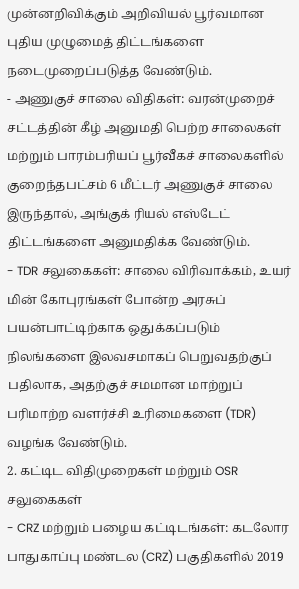முன்னறிவிக்கும் அறிவியல் பூர்வமான புதிய முழுமைத் திட்டங்களை நடைமுறைப்படுத்த வேண்டும்.
- அணுகுச் சாலை விதிகள்: வரன்முறைச் சட்டத்தின் கீழ் அனுமதி பெற்ற சாலைகள் மற்றும் பாரம்பரியப் பூர்வீகச் சாலைகளில் குறைந்தபட்சம் 6 மீட்டர் அணுகுச் சாலை இருந்தால், அங்குக் ரியல் எஸ்டேட் திட்டங்களை அனுமதிக்க வேண்டும்.
- TDR சலுகைகள்: சாலை விரிவாக்கம், உயர் மின் கோபுரங்கள் போன்ற அரசுப் பயன்பாட்டிற்காக ஒதுக்கப்படும் நிலங்களை இலவசமாகப் பெறுவதற்குப் பதிலாக, அதற்குச் சமமான மாற்றுப் பரிமாற்ற வளர்ச்சி உரிமைகளை (TDR) வழங்க வேண்டும்.
2. கட்டிட விதிமுறைகள் மற்றும் OSR சலுகைகள்
- CRZ மற்றும் பழைய கட்டிடங்கள்: கடலோர பாதுகாப்பு மண்டல (CRZ) பகுதிகளில் 2019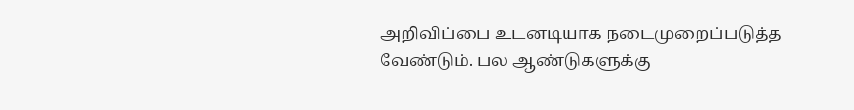அறிவிப்பை உடனடியாக நடைமுறைப்படுத்த வேண்டும். பல ஆண்டுகளுக்கு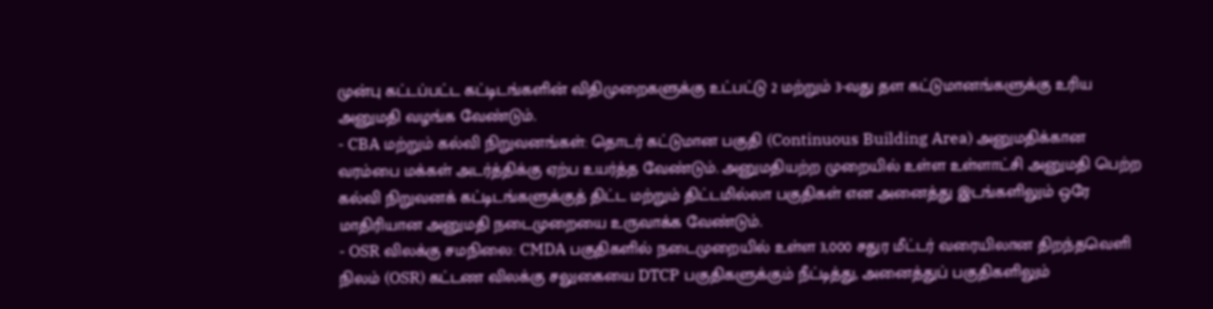முன்பு கட்டப்பட்ட கட்டிடங்களின் விதிமுறைகளுக்கு உட்பட்டு 2 மற்றும் 3-வது தள கட்டுமானங்களுக்கு உரிய அனுமதி வழங்க வேண்டும்.
- CBA மற்றும் கல்வி நிறுவனங்கள்: தொடர் கட்டுமான பகுதி (Continuous Building Area) அனுமதிக்கான வரம்பை மக்கள் அடர்த்திக்கு ஏற்ப உயர்த்த வேண்டும். அனுமதியற்ற முறையில் உள்ள உள்ளாட்சி அனுமதி பெற்ற கல்வி நிறுவனக் கட்டிடங்களுக்குத் திட்ட மற்றும் திட்டமில்லா பகுதிகள் என அனைத்து இடங்களிலும் ஒரே மாதிரியான அனுமதி நடைமுறையை உருவாக்க வேண்டும்.
- OSR விலக்கு சமநிலை: CMDA பகுதிகளில் நடைமுறையில் உள்ள 3,000 சதுர மீட்டர் வரையிலான திறந்தவெளி நிலம் (OSR) கட்டண விலக்கு சலுகையை DTCP பகுதிகளுக்கும் நீட்டித்து, அனைத்துப் பகுதிகளிலும்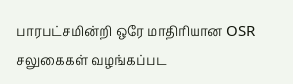பாரபட்சமின்றி ஒரே மாதிரியான OSR சலுகைகள் வழங்கப்பட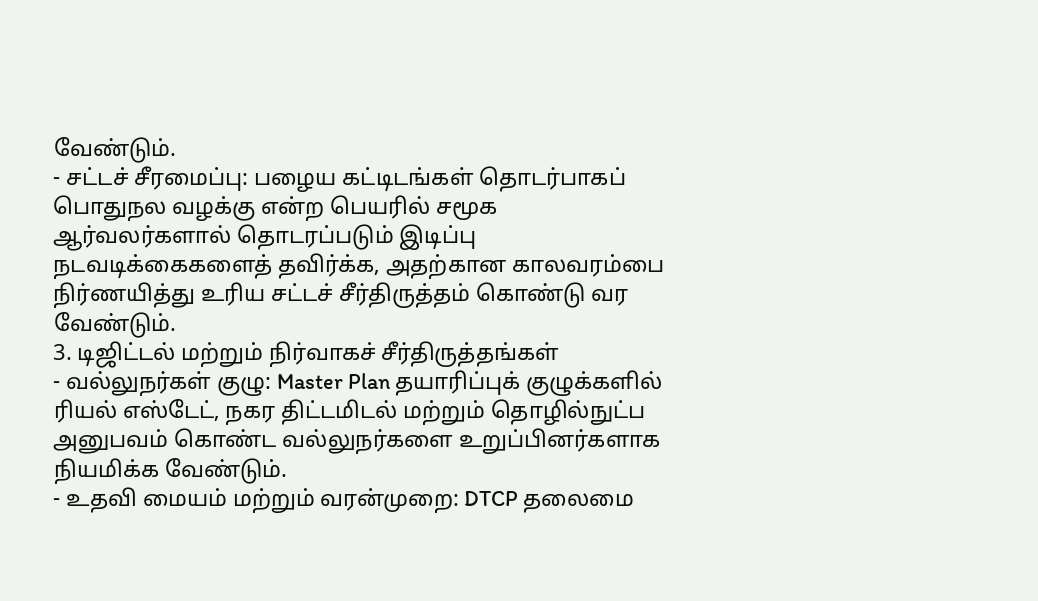வேண்டும்.
- சட்டச் சீரமைப்பு: பழைய கட்டிடங்கள் தொடர்பாகப் பொதுநல வழக்கு என்ற பெயரில் சமூக ஆர்வலர்களால் தொடரப்படும் இடிப்பு நடவடிக்கைகளைத் தவிர்க்க, அதற்கான காலவரம்பை நிர்ணயித்து உரிய சட்டச் சீர்திருத்தம் கொண்டு வர வேண்டும்.
3. டிஜிட்டல் மற்றும் நிர்வாகச் சீர்திருத்தங்கள்
- வல்லுநர்கள் குழு: Master Plan தயாரிப்புக் குழுக்களில் ரியல் எஸ்டேட், நகர திட்டமிடல் மற்றும் தொழில்நுட்ப அனுபவம் கொண்ட வல்லுநர்களை உறுப்பினர்களாக நியமிக்க வேண்டும்.
- உதவி மையம் மற்றும் வரன்முறை: DTCP தலைமை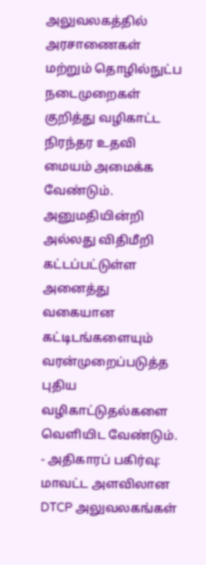அலுவலகத்தில் அரசாணைகள் மற்றும் தொழில்நுட்ப நடைமுறைகள் குறித்து வழிகாட்ட நிரந்தர உதவி மையம் அமைக்க வேண்டும். அனுமதியின்றி அல்லது விதிமீறி கட்டப்பட்டுள்ள அனைத்து வகையான கட்டிடங்களையும் வரன்முறைப்படுத்த புதிய வழிகாட்டுதல்களை வெளியிட வேண்டும்.
- அதிகாரப் பகிர்வு: மாவட்ட அளவிலான DTCP அலுவலகங்கள்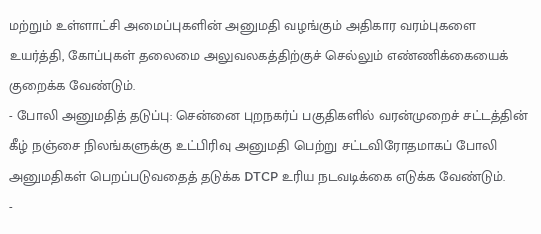மற்றும் உள்ளாட்சி அமைப்புகளின் அனுமதி வழங்கும் அதிகார வரம்புகளை உயர்த்தி, கோப்புகள் தலைமை அலுவலகத்திற்குச் செல்லும் எண்ணிக்கையைக் குறைக்க வேண்டும்.
- போலி அனுமதித் தடுப்பு: சென்னை புறநகர்ப் பகுதிகளில் வரன்முறைச் சட்டத்தின் கீழ் நஞ்சை நிலங்களுக்கு உட்பிரிவு அனுமதி பெற்று சட்டவிரோதமாகப் போலி அனுமதிகள் பெறப்படுவதைத் தடுக்க DTCP உரிய நடவடிக்கை எடுக்க வேண்டும்.
-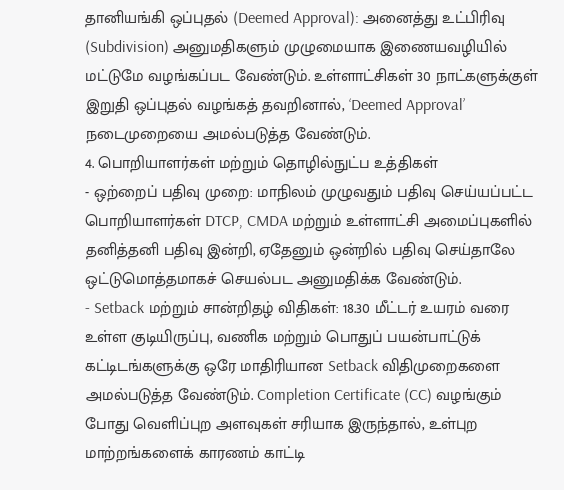தானியங்கி ஒப்புதல் (Deemed Approval): அனைத்து உட்பிரிவு (Subdivision) அனுமதிகளும் முழுமையாக இணையவழியில் மட்டுமே வழங்கப்பட வேண்டும். உள்ளாட்சிகள் 30 நாட்களுக்குள் இறுதி ஒப்புதல் வழங்கத் தவறினால், ‘Deemed Approval’ நடைமுறையை அமல்படுத்த வேண்டும்.
4. பொறியாளர்கள் மற்றும் தொழில்நுட்ப உத்திகள்
- ஒற்றைப் பதிவு முறை: மாநிலம் முழுவதும் பதிவு செய்யப்பட்ட பொறியாளர்கள் DTCP, CMDA மற்றும் உள்ளாட்சி அமைப்புகளில் தனித்தனி பதிவு இன்றி, ஏதேனும் ஒன்றில் பதிவு செய்தாலே ஒட்டுமொத்தமாகச் செயல்பட அனுமதிக்க வேண்டும்.
- Setback மற்றும் சான்றிதழ் விதிகள்: 18.30 மீட்டர் உயரம் வரை உள்ள குடியிருப்பு, வணிக மற்றும் பொதுப் பயன்பாட்டுக் கட்டிடங்களுக்கு ஒரே மாதிரியான Setback விதிமுறைகளை அமல்படுத்த வேண்டும். Completion Certificate (CC) வழங்கும் போது வெளிப்புற அளவுகள் சரியாக இருந்தால், உள்புற மாற்றங்களைக் காரணம் காட்டி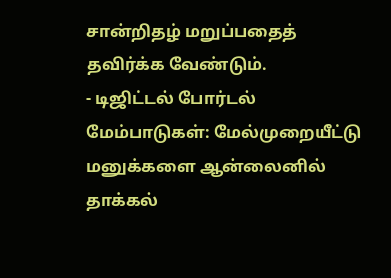சான்றிதழ் மறுப்பதைத் தவிர்க்க வேண்டும்.
- டிஜிட்டல் போர்டல் மேம்பாடுகள்: மேல்முறையீட்டு மனுக்களை ஆன்லைனில் தாக்கல்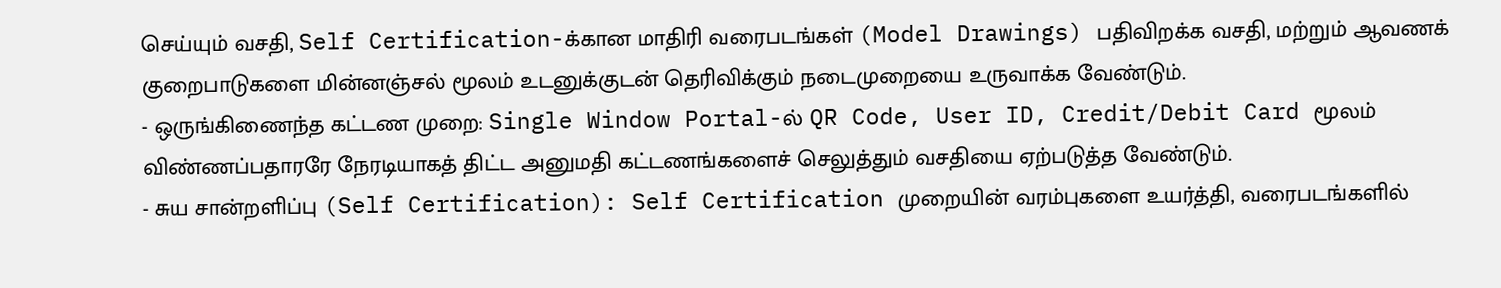செய்யும் வசதி, Self Certification-க்கான மாதிரி வரைபடங்கள் (Model Drawings) பதிவிறக்க வசதி, மற்றும் ஆவணக் குறைபாடுகளை மின்னஞ்சல் மூலம் உடனுக்குடன் தெரிவிக்கும் நடைமுறையை உருவாக்க வேண்டும்.
- ஒருங்கிணைந்த கட்டண முறை: Single Window Portal-ல் QR Code, User ID, Credit/Debit Card மூலம் விண்ணப்பதாரரே நேரடியாகத் திட்ட அனுமதி கட்டணங்களைச் செலுத்தும் வசதியை ஏற்படுத்த வேண்டும்.
- சுய சான்றளிப்பு (Self Certification): Self Certification முறையின் வரம்புகளை உயர்த்தி, வரைபடங்களில்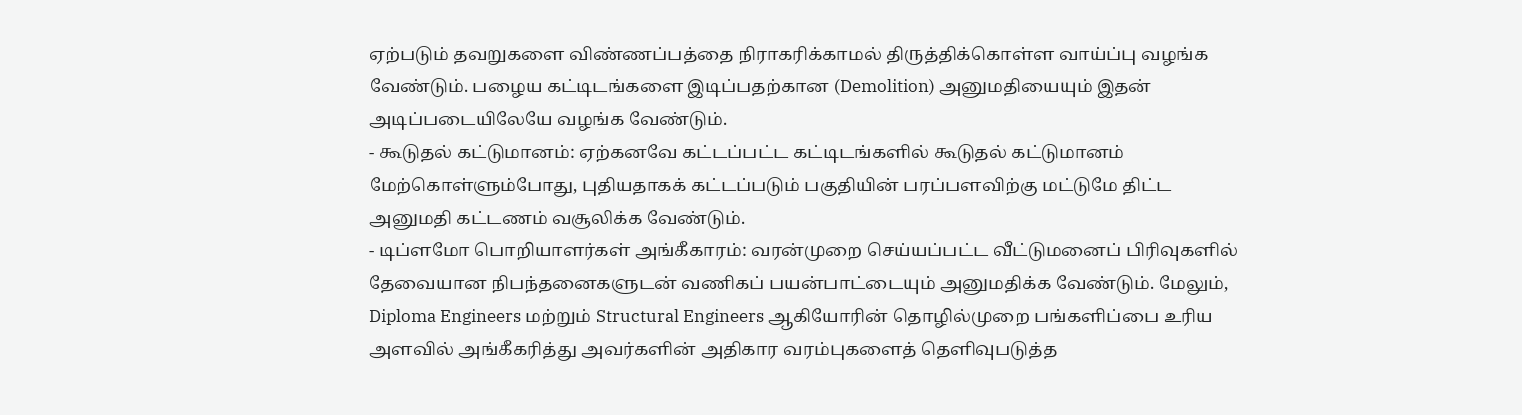ஏற்படும் தவறுகளை விண்ணப்பத்தை நிராகரிக்காமல் திருத்திக்கொள்ள வாய்ப்பு வழங்க வேண்டும். பழைய கட்டிடங்களை இடிப்பதற்கான (Demolition) அனுமதியையும் இதன் அடிப்படையிலேயே வழங்க வேண்டும்.
- கூடுதல் கட்டுமானம்: ஏற்கனவே கட்டப்பட்ட கட்டிடங்களில் கூடுதல் கட்டுமானம் மேற்கொள்ளும்போது, புதியதாகக் கட்டப்படும் பகுதியின் பரப்பளவிற்கு மட்டுமே திட்ட அனுமதி கட்டணம் வசூலிக்க வேண்டும்.
- டிப்ளமோ பொறியாளர்கள் அங்கீகாரம்: வரன்முறை செய்யப்பட்ட வீட்டுமனைப் பிரிவுகளில் தேவையான நிபந்தனைகளுடன் வணிகப் பயன்பாட்டையும் அனுமதிக்க வேண்டும். மேலும், Diploma Engineers மற்றும் Structural Engineers ஆகியோரின் தொழில்முறை பங்களிப்பை உரிய அளவில் அங்கீகரித்து அவர்களின் அதிகார வரம்புகளைத் தெளிவுபடுத்த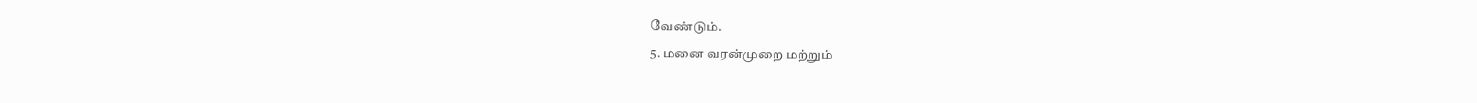வேண்டும்.
5. மனை வரன்முறை மற்றும்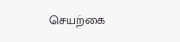செயற்கை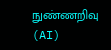நுண்ணறிவு (AI)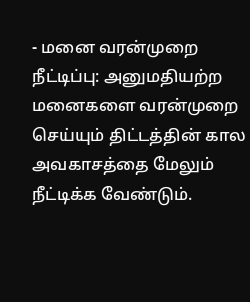- மனை வரன்முறை நீட்டிப்பு: அனுமதியற்ற மனைகளை வரன்முறை செய்யும் திட்டத்தின் கால அவகாசத்தை மேலும் நீட்டிக்க வேண்டும்.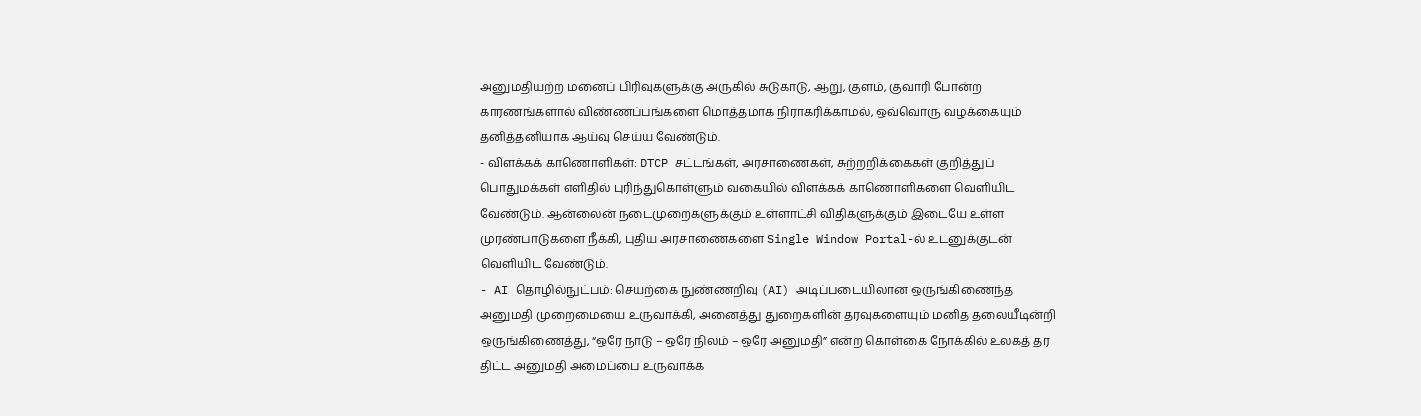அனுமதியற்ற மனைப் பிரிவுகளுக்கு அருகில் சுடுகாடு, ஆறு, குளம், குவாரி போன்ற காரணங்களால் விண்ணப்பங்களை மொத்தமாக நிராகரிக்காமல், ஒவ்வொரு வழக்கையும் தனித்தனியாக ஆய்வு செய்ய வேண்டும்.
- விளக்கக் காணொளிகள்: DTCP சட்டங்கள், அரசாணைகள், சுற்றறிக்கைகள் குறித்துப் பொதுமக்கள் எளிதில் புரிந்துகொள்ளும் வகையில் விளக்கக் காணொளிகளை வெளியிட வேண்டும். ஆன்லைன் நடைமுறைகளுக்கும் உள்ளாட்சி விதிகளுக்கும் இடையே உள்ள முரண்பாடுகளை நீக்கி, புதிய அரசாணைகளை Single Window Portal-ல் உடனுக்குடன் வெளியிட வேண்டும்.
- AI தொழில்நுட்பம்: செயற்கை நுண்ணறிவு (AI) அடிப்படையிலான ஒருங்கிணைந்த அனுமதி முறைமையை உருவாக்கி, அனைத்து துறைகளின் தரவுகளையும் மனித தலையீடின்றி ஒருங்கிணைத்து, “ஒரே நாடு – ஒரே நிலம் – ஒரே அனுமதி” என்ற கொள்கை நோக்கில் உலகத் தர திட்ட அனுமதி அமைப்பை உருவாக்க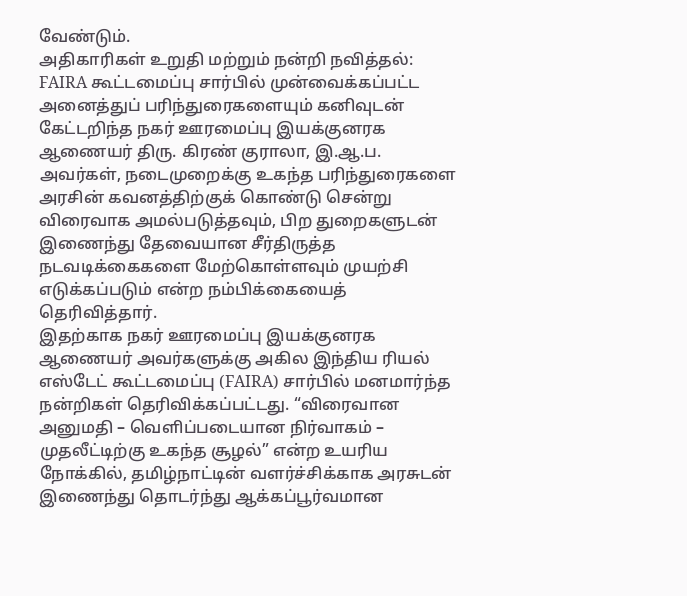வேண்டும்.
அதிகாரிகள் உறுதி மற்றும் நன்றி நவித்தல்:
FAIRA கூட்டமைப்பு சார்பில் முன்வைக்கப்பட்ட அனைத்துப் பரிந்துரைகளையும் கனிவுடன் கேட்டறிந்த நகர் ஊரமைப்பு இயக்குனரக ஆணையர் திரு. கிரண் குராலா, இ.ஆ.ப. அவர்கள், நடைமுறைக்கு உகந்த பரிந்துரைகளை அரசின் கவனத்திற்குக் கொண்டு சென்று விரைவாக அமல்படுத்தவும், பிற துறைகளுடன் இணைந்து தேவையான சீர்திருத்த நடவடிக்கைகளை மேற்கொள்ளவும் முயற்சி எடுக்கப்படும் என்ற நம்பிக்கையைத் தெரிவித்தார்.
இதற்காக நகர் ஊரமைப்பு இயக்குனரக ஆணையர் அவர்களுக்கு அகில இந்திய ரியல் எஸ்டேட் கூட்டமைப்பு (FAIRA) சார்பில் மனமார்ந்த நன்றிகள் தெரிவிக்கப்பட்டது. “விரைவான அனுமதி – வெளிப்படையான நிர்வாகம் – முதலீட்டிற்கு உகந்த சூழல்” என்ற உயரிய நோக்கில், தமிழ்நாட்டின் வளர்ச்சிக்காக அரசுடன் இணைந்து தொடர்ந்து ஆக்கப்பூர்வமான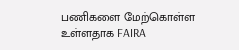பணிகளை மேற்கொள்ள உள்ளதாக FAIRA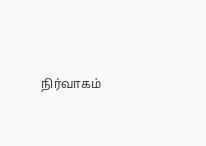நிர்வாகம்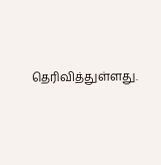தெரிவித்துள்ளது.